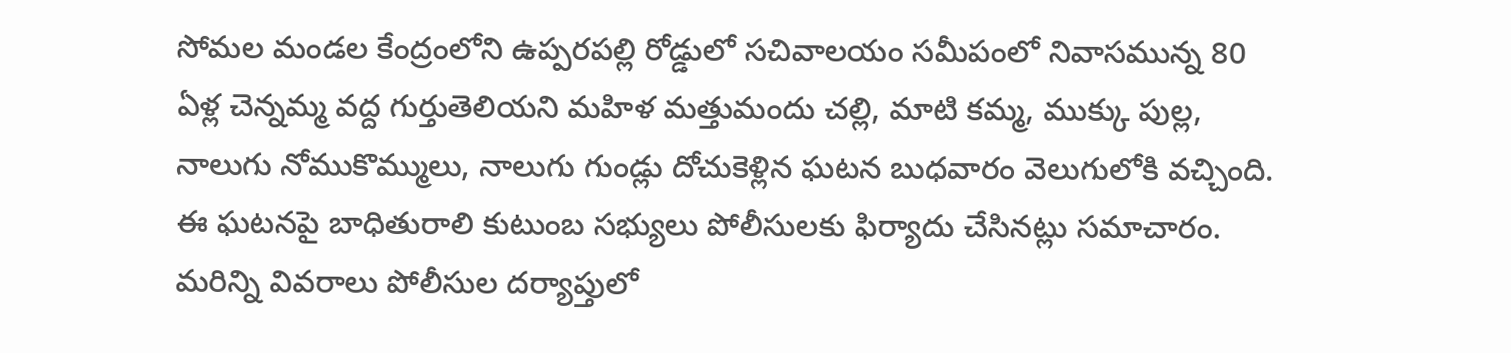సోమల మండల కేంద్రంలోని ఉప్పరపల్లి రోడ్డులో సచివాలయం సమీపంలో నివాసమున్న 80 ఏళ్ల చెన్నమ్మ వద్ద గుర్తుతెలియని మహిళ మత్తుమందు చల్లి, మాటి కమ్మ, ముక్కు పుల్ల, నాలుగు నోముకొమ్ములు, నాలుగు గుండ్లు దోచుకెళ్లిన ఘటన బుధవారం వెలుగులోకి వచ్చింది.
ఈ ఘటనపై బాధితురాలి కుటుంబ సభ్యులు పోలీసులకు ఫిర్యాదు చేసినట్లు సమాచారం. మరిన్ని వివరాలు పోలీసుల దర్యాప్తులో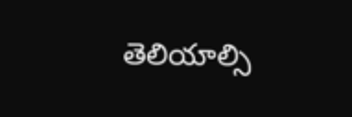తెలియాల్సి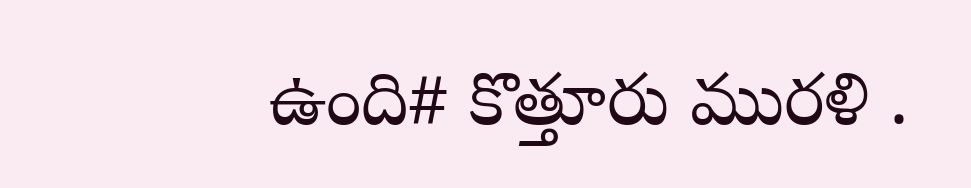ఉంది# కొత్తూరు మురళి .